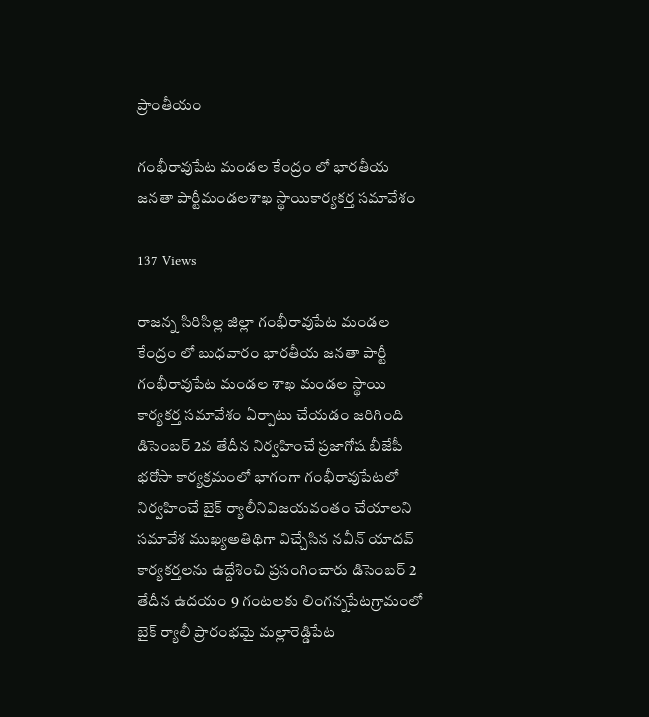ప్రాంతీయం

గంభీరావుపేట మండల కేంద్రం లో భారతీయ జనతా పార్టీమండలశాఖ స్థాయికార్యకర్త సమావేశం

137 Views

రాజన్న సిరిసిల్ల జిల్లా గంభీరావుపేట మండల కేంద్రం లో బుధవారం భారతీయ జనతా పార్టీ గంభీరావుపేట మండల శాఖ మండల స్థాయి కార్యకర్త సమావేశం ఏర్పాటు చేయడం జరిగింది డిసెంబర్ 2వ తేదీన నిర్వహించే ప్రజాగోష బీజేపీ భరోసా కార్యక్రమంలో భాగంగా గంభీరావుపేటలో నిర్వహించే బైక్ ర్యాలీనివిజయవంతం చేయాలని సమావేశ ముఖ్యఅతిథిగా విచ్చేసిన నవీన్ యాదవ్ కార్యకర్తలను ఉద్దేశించి ప్రసంగించారు డిసెంబర్ 2 తేదీన ఉదయం 9 గంటలకు లింగన్నపేటగ్రామంలో బైక్ ర్యాలీ ప్రారంభమై మల్లారెడ్డిపేట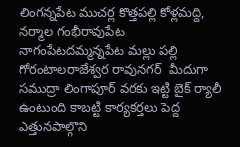లింగన్నపేట ముచర్ల కొత్తపల్లి కోళ్లమద్ది, నర్మాల గంభీరావుపేట నాగంపేటదమ్మన్నపేట మల్లు పల్లి గోరంటాలరాజేశ్వర రావునగర్  మీదుగా సముద్రా లింగాపూర్ వరకు ఇట్టి బైక్ ర్యాలీ ఉంటుంది కాబట్టి కార్యకర్తలు పెద్ద ఎత్తునపాల్గొని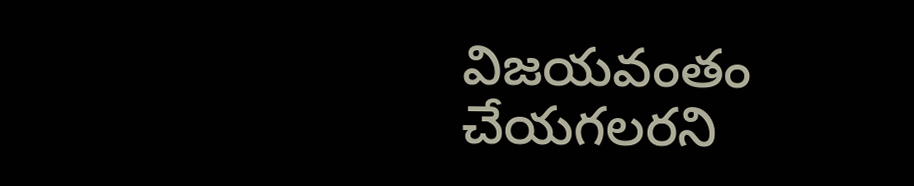విజయవంతం చేయగలరని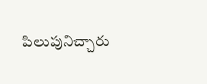పిలుపునిచ్చారు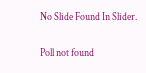No Slide Found In Slider.

Poll not found